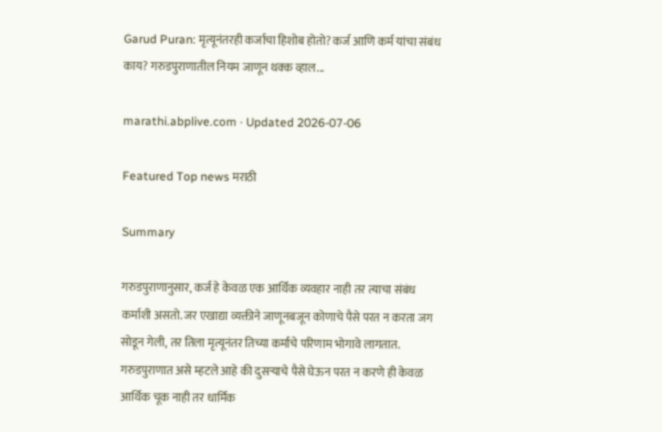Garud Puran: मृत्यूनंतरही कर्जाचा हिशोब होतो? कर्ज आणि कर्म यांचा संबंध काय? गरुडपुराणातील नियम जाणून थक्क व्हाल...

marathi.abplive.com · Updated 2026-07-06

Featured Top news मराठी

Summary

गरुडपुराणानुसार, कर्ज हे केवळ एक आर्थिक व्यवहार नाही तर त्याचा संबंध कर्माशी असतो. जर एखाद्या व्यक्तीने जाणूनबजून कोणाचे पैसे परत न करता जग सोडून गेली, तर तिला मृत्यूनंतर तिच्या कर्माचे परिणाम भोगावे लागतात. गरुडपुराणात असे म्हटले आहे की दुसऱ्याचे पैसे घेऊन परत न करणे ही केवळ आर्थिक चूक नाही तर धार्मिक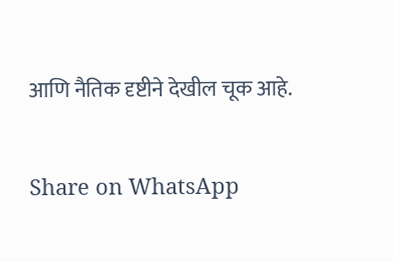आणि नैतिक दृष्टीने देखील चूक आहे.

Share on WhatsApp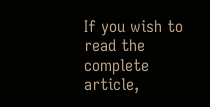If you wish to read the complete article,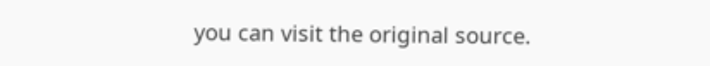you can visit the original source.